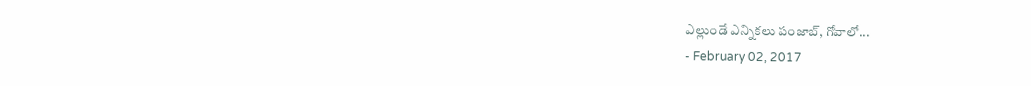ఎల్లుండే ఎన్నికలు పంజాబ్, గోవాలో...
- February 02, 2017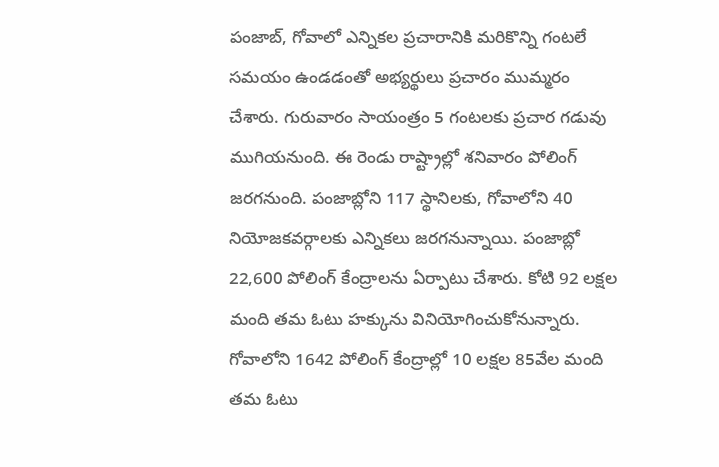పంజాబ్, గోవాలో ఎన్నికల ప్రచారానికి మరికొన్ని గంటలే సమయం ఉండడంతో అభ్యర్థులు ప్రచారం ముమ్మరం చేశారు. గురువారం సాయంత్రం 5 గంటలకు ప్రచార గడువు ముగియనుంది. ఈ రెండు రాష్ట్రాల్లో శనివారం పోలింగ్ జరగనుంది. పంజాబ్లోని 117 స్థానిలకు, గోవాలోని 40 నియోజకవర్గాలకు ఎన్నికలు జరగనున్నాయి. పంజాబ్లో 22,600 పోలింగ్ కేంద్రాలను ఏర్పాటు చేశారు. కోటి 92 లక్షల మంది తమ ఓటు హక్కును వినియోగించుకోనున్నారు. గోవాలోని 1642 పోలింగ్ కేంద్రాల్లో 10 లక్షల 85వేల మంది తమ ఓటు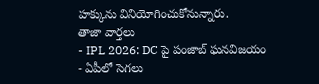హక్కును వినియోగించుకోనున్నారు.
తాజా వార్తలు
- IPL 2026: DC పై పంజాబ్ ఘనవిజయం
- ఏపీలో సెగలు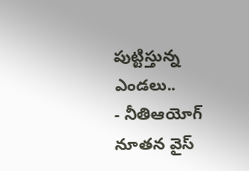పుట్టిస్తున్న ఎండలు..
- నీతిఆయోగ్ నూతన వైస్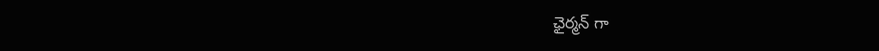ఛైర్మన్ గా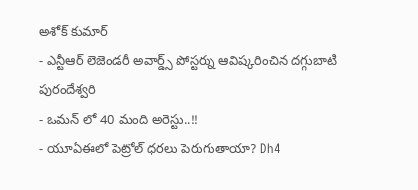అశోక్ కుమార్
- ఎన్టీఆర్ లెజెండరీ అవార్డ్స్ పోస్టర్ను ఆవిష్కరించిన దగ్గుబాటి పురందేశ్వరి
- ఒమన్ లో 40 మంది అరెస్టు..!!
- యూఏఈలో పెట్రోల్ ధరలు పెరుగుతాయా? Dh4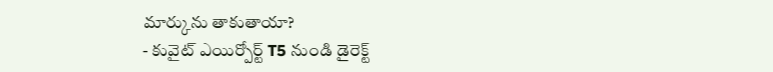మార్కును తాకుతాయా?
- కువైట్ ఎయిర్పోర్ట్ T5 నుండి డైరెక్ట్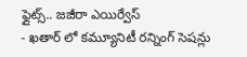ఫ్లైట్స్.. జజీరా ఎయిర్వేస్
- ఖతార్ లో కమ్యూనిటీ రన్నింగ్ సెషన్లు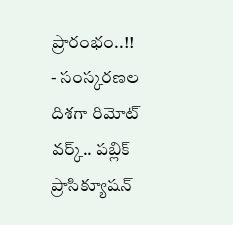ప్రారంభం..!!
- సంస్కరణల దిశగా రిమోట్ వర్క్.. పబ్లిక్ ప్రాసిక్యూషన్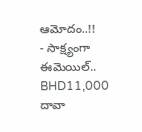ఆమోదం..!!
- సాక్ష్యంగా ఈమెయిల్.. BHD11,000 దావా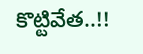కొట్టివేత..!!